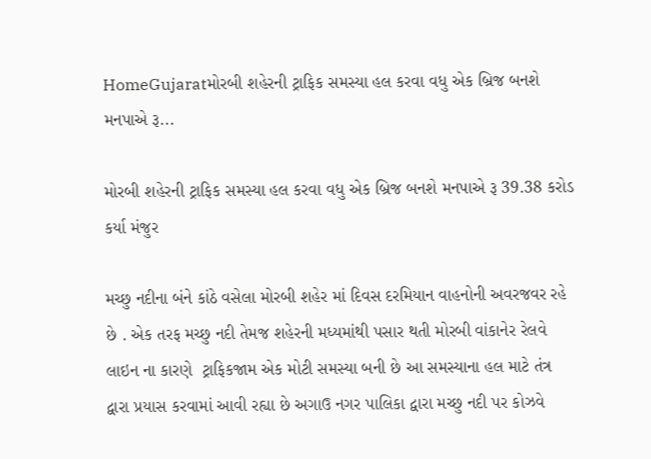HomeGujaratમોરબી શહેરની ટ્રાફિક સમસ્યા હલ કરવા વધુ એક બ્રિજ બનશે મનપાએ રૂ...

મોરબી શહેરની ટ્રાફિક સમસ્યા હલ કરવા વધુ એક બ્રિજ બનશે મનપાએ રૂ 39.38 કરોડ કર્યા મંજુર

મચ્છુ નદીના બંને કાંઠે વસેલા મોરબી શહેર માં દિવસ દરમિયાન વાહનોની અવરજવર રહે છે . એક તરફ મચ્છુ નદી તેમજ શહેરની મધ્યમાંથી પસાર થતી મોરબી વાંકાનેર રેલવે લાઇન ના કારણે  ટ્રાફિકજામ એક મોટી સમસ્યા બની છે આ સમસ્યાના હલ માટે તંત્ર દ્વારા પ્રયાસ કરવામાં આવી રહ્યા છે અગાઉ નગર પાલિકા દ્વારા મચ્છુ નદી પર કોઝવે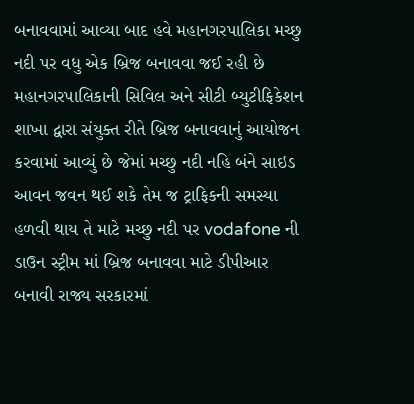બનાવવામાં આવ્યા બાદ હવે મહાનગરપાલિકા મચ્છુ નદી પર વધુ એક બ્રિજ બનાવવા જઈ રહી છે મહાનગરપાલિકાની સિવિલ અને સીટી બ્યુટીફિકેશન શાખા દ્વારા સંયુક્ત રીતે બ્રિજ બનાવવાનું આયોજન કરવામાં આવ્યું છે જેમાં મચ્છુ નદી નહિ બંને સાઇડ આવન જવન થઈ શકે તેમ જ ટ્રાફિકની સમસ્યા હળવી થાય તે માટે મચ્છુ નદી પર vodafone ની ડાઉન સ્ટ્રીમ માં બ્રિજ બનાવવા માટે ડીપીઆર બનાવી રાજ્ય સરકારમાં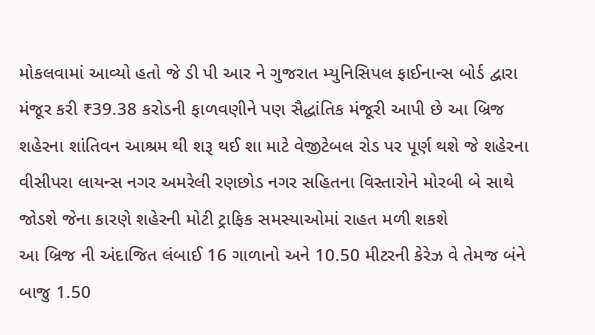મોકલવામાં આવ્યો હતો જે ડી પી આર ને ગુજરાત મ્યુનિસિપલ ફાઈનાન્સ બોર્ડ દ્વારા મંજૂર કરી ₹39.38 કરોડની ફાળવણીને પણ સૈદ્ધાંતિક મંજૂરી આપી છે આ બ્રિજ શહેરના શાંતિવન આશ્રમ થી શરૂ થઈ શા માટે વેજીટેબલ રોડ પર પૂર્ણ થશે જે શહેરના વીસીપરા લાયન્સ નગર અમરેલી રણછોડ નગર સહિતના વિસ્તારોને મોરબી બે સાથે જોડશે જેના કારણે શહેરની મોટી ટ્રાફિક સમસ્યાઓમાં રાહત મળી શકશે
આ બ્રિજ ની અંદાજિત લંબાઈ 16 ગાળાનો અને 10.50 મીટરની કેરેઝ વે તેમજ બંને બાજુ 1.50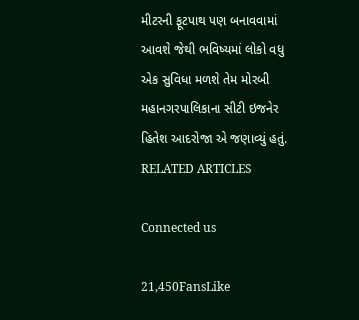મીટરની ફૂટપાથ પણ બનાવવામાં આવશે જેથી ભવિષ્યમાં લોકો વધુ એક સુવિધા મળશે તેમ મોરબી મહાનગરપાલિકાના સીટી ઇજનેર હિતેશ આદરોજા એ જણાવ્યું હતું.
RELATED ARTICLES

Connected us

21,450FansLike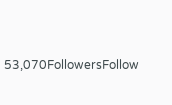53,070FollowersFollow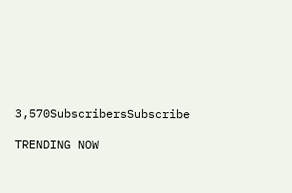3,570SubscribersSubscribe

TRENDING NOW